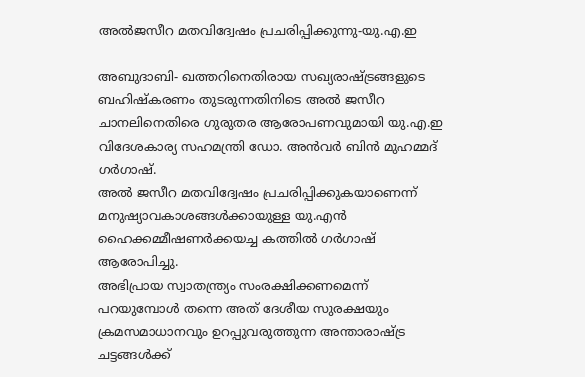അല്‍ജസീറ മതവിദ്വേഷം പ്രചരിപ്പിക്കുന്നു-യു.എ.ഇ

അബുദാബി- ഖത്തറിനെതിരായ സഖ്യരാഷ്ട്രങ്ങളുടെ ബഹിഷ്‌കരണം തുടരുന്നതിനിടെ അല്‍ ജസീറ ചാനലിനെതിരെ ഗുരുതര ആരോപണവുമായി യു.എ.ഇ വിദേശകാര്യ സഹമന്ത്രി ഡോ. അന്‍വര്‍ ബിന്‍ മുഹമ്മദ് ഗര്‍ഗാഷ്.
അല്‍ ജസീറ മതവിദ്വേഷം പ്രചരിപ്പിക്കുകയാണെന്ന് മനുഷ്യാവകാശങ്ങള്‍ക്കായുള്ള യു.എന്‍ ഹൈക്കമ്മീഷണര്‍ക്കയച്ച കത്തില്‍ ഗര്‍ഗാഷ് ആരോപിച്ചു.
അഭിപ്രായ സ്വാതന്ത്ര്യം സംരക്ഷിക്കണമെന്ന് പറയുമ്പോള്‍ തന്നെ അത് ദേശീയ സുരക്ഷയും ക്രമസമാധാനവും ഉറപ്പുവരുത്തുന്ന അന്താരാഷ്ട്ര ചട്ടങ്ങള്‍ക്ക്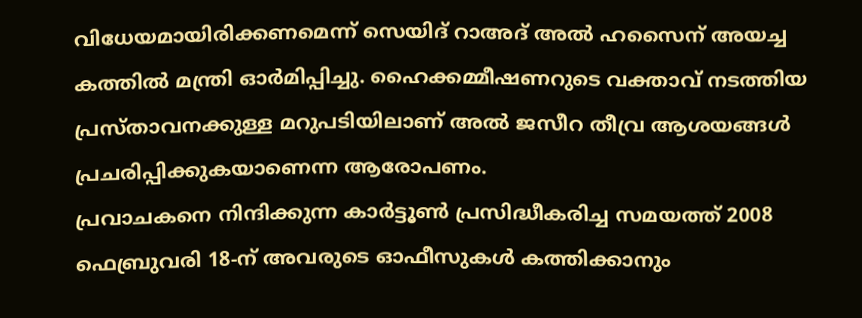വിധേയമായിരിക്കണമെന്ന് സെയിദ് റാഅദ് അല്‍ ഹസൈന് അയച്ച കത്തില്‍ മന്ത്രി ഓര്‍മിപ്പിച്ചു. ഹൈക്കമ്മീഷണറുടെ വക്താവ് നടത്തിയ പ്രസ്താവനക്കുള്ള മറുപടിയിലാണ് അല്‍ ജസീറ തീവ്ര ആശയങ്ങള്‍ പ്രചരിപ്പിക്കുകയാണെന്ന ആരോപണം.
പ്രവാചകനെ നിന്ദിക്കുന്ന കാര്‍ട്ടൂണ്‍ പ്രസിദ്ധീകരിച്ച സമയത്ത് 2008 ഫെബ്രുവരി 18-ന് അവരുടെ ഓഫീസുകള്‍ കത്തിക്കാനും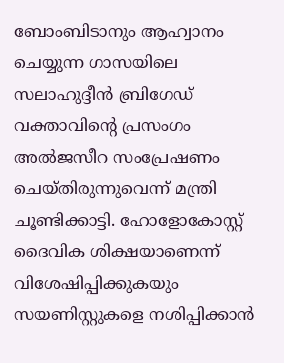ബോംബിടാനും ആഹ്വാനം ചെയ്യുന്ന ഗാസയിലെ സലാഹുദ്ദീന്‍ ബ്രിഗേഡ് വക്താവിന്റെ പ്രസംഗം അല്‍ജസീറ സംപ്രേഷണം ചെയ്തിരുന്നുവെന്ന് മന്ത്രി ചൂണ്ടിക്കാട്ടി. ഹോളോകോസ്റ്റ് ദൈവിക ശിക്ഷയാണെന്ന് വിശേഷിപ്പിക്കുകയും  സയണിസ്റ്റുകളെ നശിപ്പിക്കാന്‍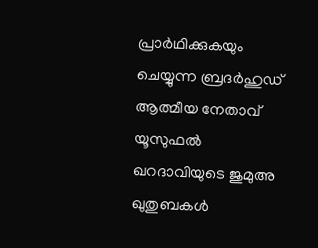പ്രാര്‍ഥിക്കുകയും ചെയ്യുന്ന ബ്രദര്‍ഹുഡ് ആത്മീയ നേതാവ് യൂസുഫല്‍ ഖറദാവിയുടെ ജുമുഅ ഖുതുബകള്‍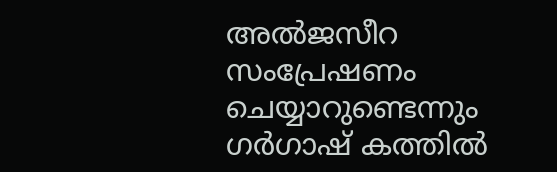അല്‍ജസീറ സംപ്രേഷണം ചെയ്യാറുണ്ടെന്നും ഗര്‍ഗാഷ് കത്തില്‍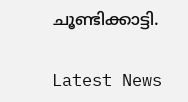ചൂണ്ടിക്കാട്ടി.

Latest News